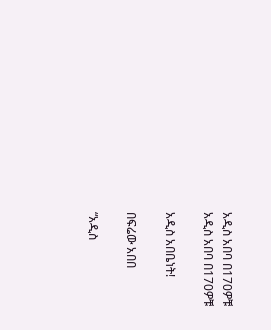አዲስ አበባ በ170ዎቹ
አዲስ አበባ በ170ዎቹ

አዲስ አበቤነት!

በፍሬው አበበ

“አዲስ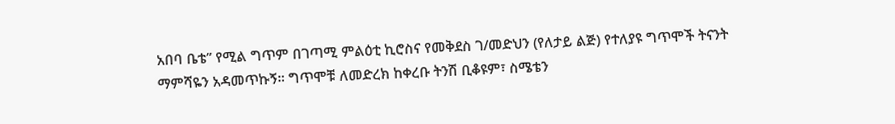አበባ ቤቴ” የሚል ግጥም በገጣሚ ምልዕቲ ኪሮስና የመቅደስ ገ/መድህን (የለታይ ልጅ) የተለያዩ ግጥሞች ትናንት ማምሻዬን አዳመጥኩኝ። ግጥሞቹ ለመድረክ ከቀረቡ ትንሽ ቢቆዩም፣ ስሜቴን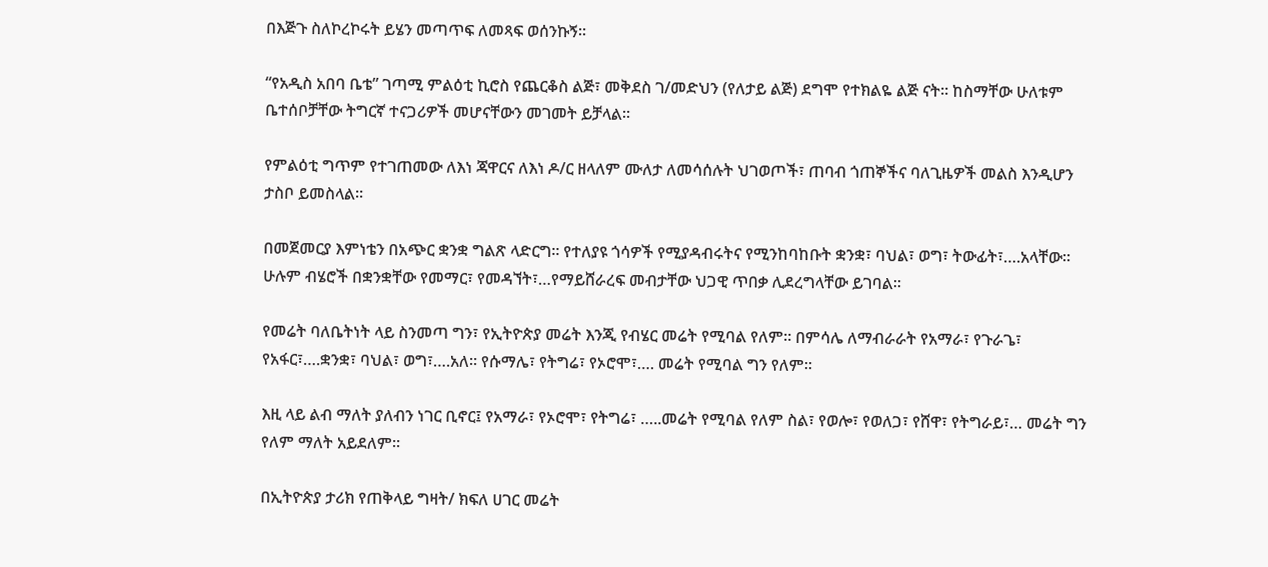በእጅጉ ስለኮረኮሩት ይሄን መጣጥፍ ለመጻፍ ወሰንኩኝ።

“የአዲስ አበባ ቤቴ” ገጣሚ ምልዕቲ ኪሮስ የጨርቆስ ልጅ፣ መቅደስ ገ/መድህን (የለታይ ልጅ) ደግሞ የተክልዬ ልጅ ናት። ከስማቸው ሁለቱም ቤተሰቦቻቸው ትግርኛ ተናጋሪዎች መሆናቸውን መገመት ይቻላል።

የምልዕቲ ግጥም የተገጠመው ለእነ ጃዋርና ለእነ ዶ/ር ዘላለም ሙለታ ለመሳሰሉት ህገወጦች፣ ጠባብ ጎጠኞችና ባለጊዜዎች መልስ እንዲሆን ታስቦ ይመስላል።

በመጀመርያ እምነቴን በአጭር ቋንቋ ግልጽ ላድርግ። የተለያዩ ጎሳዎች የሚያዳብሩትና የሚንከባከቡት ቋንቋ፣ ባህል፣ ወግ፣ ትውፊት፣….አላቸው። ሁሉም ብሄሮች በቋንቋቸው የመማር፣ የመዳኘት፣…የማይሸራረፍ መብታቸው ህጋዊ ጥበቃ ሊደረግላቸው ይገባል።

የመሬት ባለቤትነት ላይ ስንመጣ ግን፣ የኢትዮጵያ መሬት እንጂ የብሄር መሬት የሚባል የለም። በምሳሌ ለማብራራት የአማራ፣ የጉራጌ፣ የአፋር፣….ቋንቋ፣ ባህል፣ ወግ፣….አለ። የሱማሌ፣ የትግሬ፣ የኦሮሞ፣…. መሬት የሚባል ግን የለም።

እዚ ላይ ልብ ማለት ያለብን ነገር ቢኖር፤ የአማራ፣ የኦሮሞ፣ የትግሬ፣ …..መሬት የሚባል የለም ስል፣ የወሎ፣ የወለጋ፣ የሸዋ፣ የትግራይ፣… መሬት ግን የለም ማለት አይደለም።

በኢትዮጵያ ታሪክ የጠቅላይ ግዛት/ ክፍለ ሀገር መሬት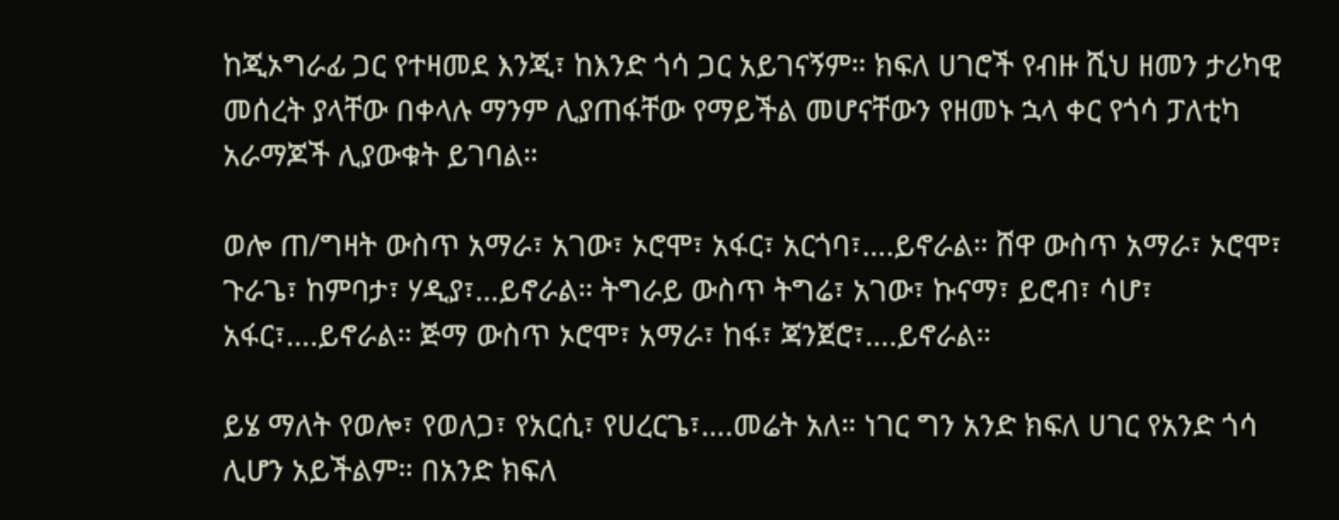ከጂኦግራፊ ጋር የተዛመደ እንጂ፣ ከእንድ ጎሳ ጋር አይገናኝም። ክፍለ ሀገሮች የብዙ ሺህ ዘመን ታሪካዊ መሰረት ያላቸው በቀላሉ ማንም ሊያጠፋቸው የማይችል መሆናቸውን የዘመኑ ኋላ ቀር የጎሳ ፓለቲካ አራማጆች ሊያውቁት ይገባል።

ወሎ ጠ/ግዛት ውስጥ አማራ፣ አገው፣ ኦሮሞ፣ አፋር፣ አርጎባ፣….ይኖራል። ሸዋ ውስጥ አማራ፣ ኦሮሞ፣ ጉራጌ፣ ከምባታ፣ ሃዲያ፣…ይኖራል። ትግራይ ውስጥ ትግሬ፣ አገው፣ ኩናማ፣ ይሮብ፣ ሳሆ፣ አፋር፣….ይኖራል። ጅማ ውስጥ ኦሮሞ፣ አማራ፣ ከፋ፣ ጃንጀሮ፣….ይኖራል።

ይሄ ማለት የወሎ፣ የወለጋ፣ የአርሲ፣ የሀረርጌ፣….መሬት አለ። ነገር ግን አንድ ክፍለ ሀገር የአንድ ጎሳ ሊሆን አይችልም። በአንድ ክፍለ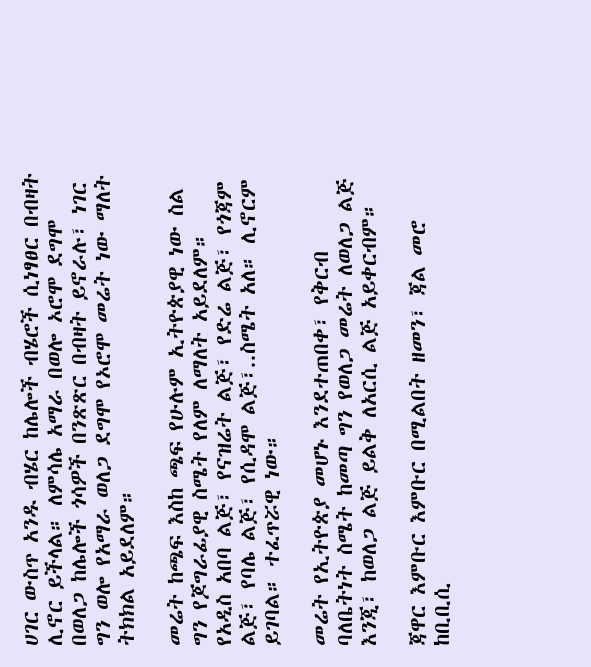ሀገር ውስጥ አንዱ ብሄር ከሌሎች ብሄሮች ሲነፃፀር በብዛት ሊኖር ይችላል። ለምሳሌ አማራ በወሎ ኦሮሞ ደግሞ በወለጋ ከሌሎች ጎሳዎች በንጽጽር በብዛት ይኖራሉ፣ ነገር ግን ወሎ የአማራ ወለጋ ደግሞ የኦሮሞ መሬት ነው ማለት ትክክል አይደለም።

መሬት ከጫፍ እስከ ጫፍ የሁሉም ኢትዮጵያዊ ነው ስል ግን የጆግራፊያዊ ስሜት የለም ለማለት አይደለም። የአዲስ አበባ ልጅ፣ የናዝሬት ልጅ፣ የድሬ ልጅ፣ የጎጃም ልጅ፣ የባሌ ልጅ፣ የሲዳሞ ልጅ፣..ስሜት አለ። ሊኖርም ይገባል። ተፈጥሯዊ ነው።

መሬት የኢትዮጵያ መሆኑ እንደተጠበቀ፣ የቅርብ ባለቤትነት ስሜት ከመጣ ግን የወለጋ መሬት ለወለጋ ልጅ እንጂ፣ ከወለጋ ልጅ ይልቅ ለአርሲ ልጅ አይቀርብም።

ጃዋር እምቡር እምቡር በሚልበት ዘመን፣ ጃል መሮ ከቢቢሲ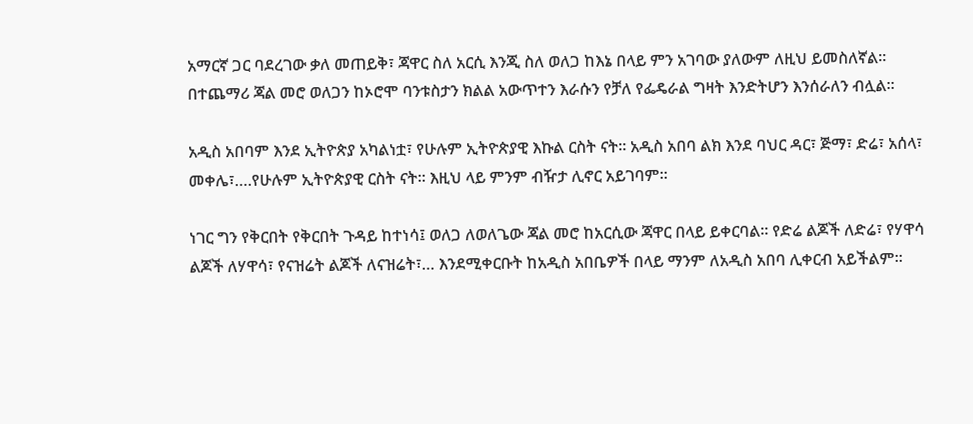አማርኛ ጋር ባደረገው ቃለ መጠይቅ፣ ጃዋር ስለ አርሲ እንጂ ስለ ወለጋ ከእኔ በላይ ምን አገባው ያለውም ለዚህ ይመስለኛል። በተጨማሪ ጃል መሮ ወለጋን ከኦሮሞ ባንቱስታን ክልል አውጥተን እራሱን የቻለ የፌዴራል ግዛት እንድትሆን እንሰራለን ብሏል።

አዲስ አበባም እንደ ኢትዮጵያ አካልነቷ፣ የሁሉም ኢትዮጵያዊ እኩል ርስት ናት። አዲስ አበባ ልክ እንደ ባህር ዳር፣ ጅማ፣ ድሬ፣ አሰላ፣ መቀሌ፣….የሁሉም ኢትዮጵያዊ ርስት ናት። እዚህ ላይ ምንም ብዥታ ሊኖር አይገባም።

ነገር ግን የቅርበት የቅርበት ጉዳይ ከተነሳ፤ ወለጋ ለወለጌው ጃል መሮ ከአርሲው ጃዋር በላይ ይቀርባል። የድሬ ልጆች ለድሬ፣ የሃዋሳ ልጆች ለሃዋሳ፣ የናዝሬት ልጆች ለናዝሬት፣… እንደሚቀርቡት ከአዲስ አበቤዎች በላይ ማንም ለአዲስ አበባ ሊቀርብ አይችልም።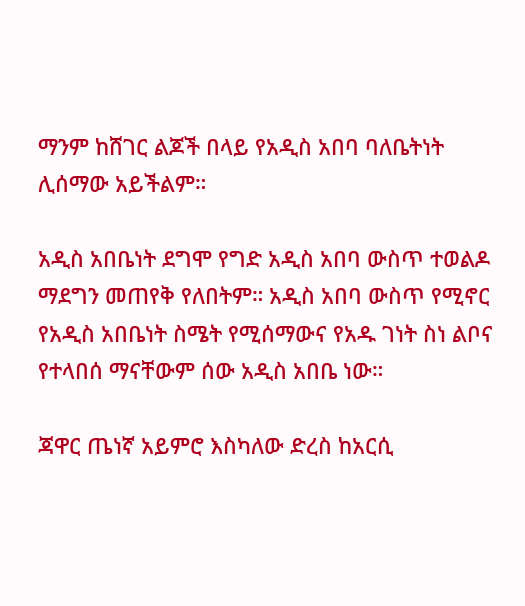ማንም ከሸገር ልጆች በላይ የአዲስ አበባ ባለቤትነት ሊሰማው አይችልም።

አዲስ አበቤነት ደግሞ የግድ አዲስ አበባ ውስጥ ተወልዶ ማደግን መጠየቅ የለበትም። አዲስ አበባ ውስጥ የሚኖር የአዲስ አበቤነት ስሜት የሚሰማውና የአዱ ገነት ስነ ልቦና የተላበሰ ማናቸውም ሰው አዲስ አበቤ ነው።

ጃዋር ጤነኛ አይምሮ እስካለው ድረስ ከአርሲ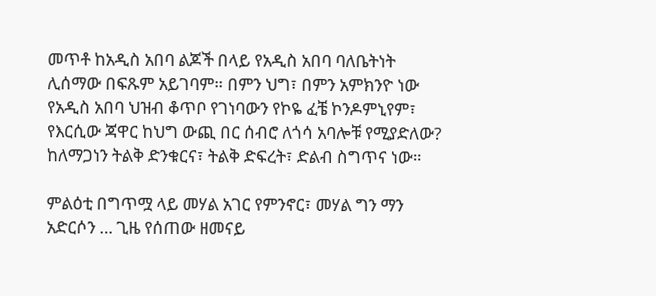መጥቶ ከአዲስ አበባ ልጆች በላይ የአዲስ አበባ ባለቤትነት ሊሰማው በፍጹም አይገባም። በምን ህግ፣ በምን አምክንዮ ነው የአዲስ አበባ ህዝብ ቆጥቦ የገነባውን የኮዬ ፈቼ ኮንዶምኒየም፣ የእርሲው ጃዋር ከህግ ውጪ በር ሰብሮ ለጎሳ አባሎቹ የሚያድለው? ከለማጋነን ትልቅ ድንቁርና፣ ትልቅ ድፍረት፣ ድልብ ስግጥና ነው።

ምልዕቲ በግጥሟ ላይ መሃል አገር የምንኖር፣ መሃል ግን ማን አድርሶን … ጊዜ የሰጠው ዘመናይ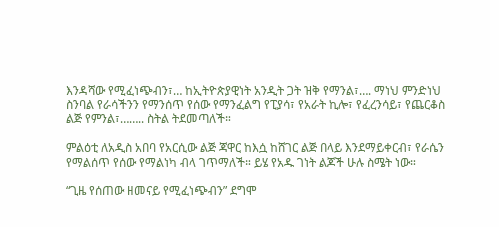እንዳሻው የሚፈነጭብን፣… ከኢትዮጵያዊነት አንዲት ጋት ዝቅ የማንል፣…. ማነህ ምንድነህ ስንባል የራሳችንን የማንሰጥ የሰው የማንፈልግ የፒያሳ፣ የአራት ኪሎ፣ የፈረንሳይ፣ የጨርቆስ ልጅ የምንል፣…….. ስትል ትደመጣለች።

ምልዕቲ ለአዲስ አበባ የአርሲው ልጅ ጃዋር ከእሷ ከሸገር ልጅ በላይ እንደማይቀርብ፣ የራሴን የማልሰጥ የሰው የማልነካ ብላ ገጥማለች። ይሄ የአዱ ገነት ልጆች ሁሉ ስሜት ነው።

“ጊዜ የሰጠው ዘመናይ የሚፈነጭብን” ደግሞ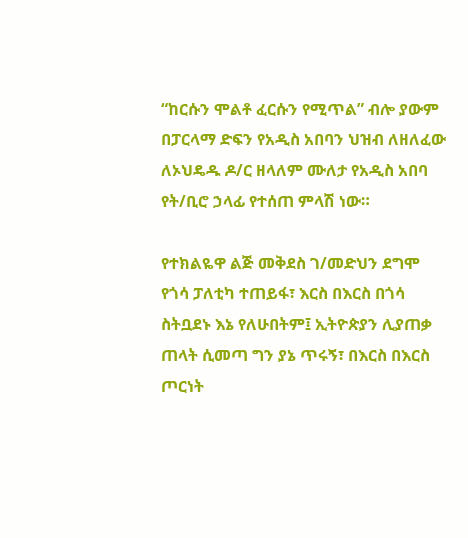“ከርሱን ሞልቶ ፈርሱን የሚጥል” ብሎ ያውም በፓርላማ ድፍን የአዲስ አበባን ህዝብ ለዘለፈው ለኦህዴዱ ዶ/ር ዘላለም ሙለታ የአዲስ አበባ የት/ቢሮ ኃላፊ የተሰጠ ምላሽ ነው።

የተክልዬዋ ልጅ መቅደስ ገ/መድህን ደግሞ የጎሳ ፓለቲካ ተጠይፋ፣ እርስ በእርስ በጎሳ ስትቧደኑ እኔ የለሁበትም፤ ኢትዮጵያን ሊያጠቃ ጠላት ሲመጣ ግን ያኔ ጥሩኝ፣ በእርስ በእርስ ጦርነት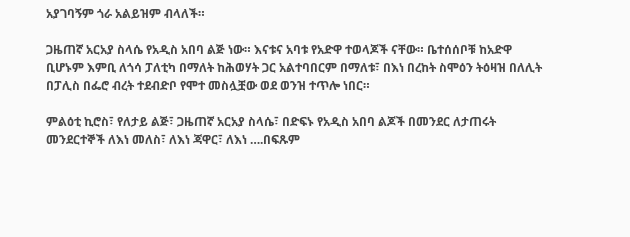አያገባኝም ጎራ አልይዝም ብላለች።

ጋዜጠኛ አርአያ ስላሴ የአዲስ አበባ ልጅ ነው። እናቱና አባቱ የአድዋ ተወላጆች ናቸው። ቤተሰሰቦቹ ከአድዋ ቢሆኑም እምቢ ለጎሳ ፓለቲካ በማለት ከሕወሃት ጋር አልተባበርም በማለቱ፣ በእነ በረከት ስሞዕን ትዕዛዝ በለሊት በፓሊስ በፌሮ ብረት ተደብድቦ የሞተ መስሏቿው ወደ ወንዝ ተጥሎ ነበር።

ምልዕቲ ኪሮስ፣ የለታይ ልጅ፣ ጋዜጠኛ አርአያ ስላሴ፣ በድፍኑ የአዲስ አበባ ልጆች በመንደር ለታጠሩት መንደርተኞች ለእነ መለስ፣ ለእነ ጃዋር፣ ለእነ ….በፍጹም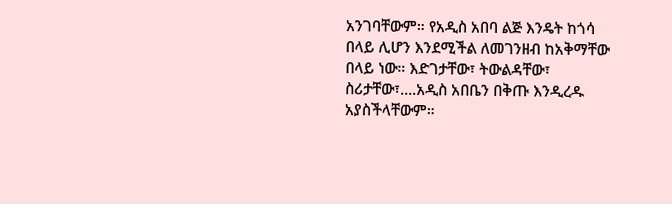አንገባቸውም። የአዲስ አበባ ልጅ እንዴት ከጎሳ በላይ ሊሆን እንደሚችል ለመገንዘብ ከአቅማቸው በላይ ነው። እድገታቸው፣ ትውልዳቸው፣ ስሪታቸው፣….አዲስ አበቤን በቅጡ እንዲረዱ አያስችላቸውም።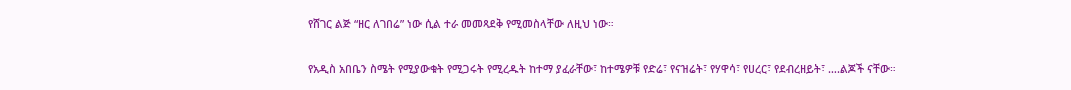የሸገር ልጅ “ዘር ለገበሬ” ነው ሲል ተራ መመጻደቅ የሚመስላቸው ለዚህ ነው።

የአዲስ አበቤን ስሜት የሚያውቁት የሚጋሩት የሚረዱት ከተማ ያፈራቸው፣ ከተሜዎቹ የድሬ፣ የናዝሬት፣ የሃዋሳ፣ የሀረር፣ የደብረዘይት፣ ….ልጆች ናቸው።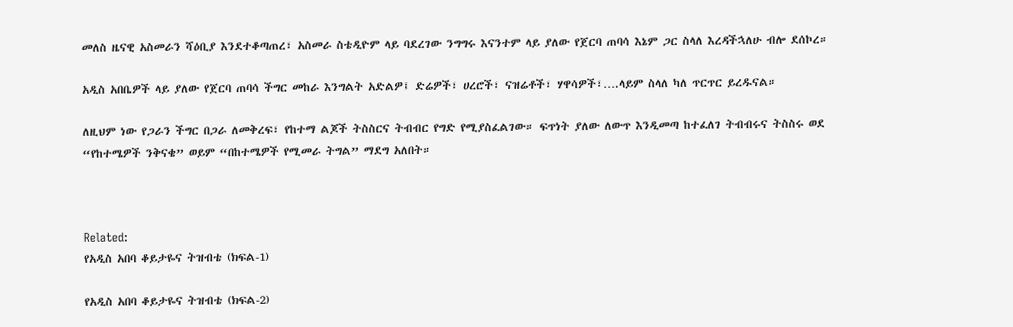መለስ ዜናዊ አስመራን ሻዕቢያ እንደተቆጣጠረ፣ አስመራ ስቴዲዮም ላይ ባደረገው ንግግሩ እናንተም ላይ ያለው የጀርባ ጠባሳ እኔም ጋር ስላለ እረዳችኋለሁ ብሎ ደሰኮረ።

አዲስ አበቤዎች ላይ ያለው የጀርባ ጠባሳ ችግር መከራ እንግልት አድልዎ፤ ድሬዎች፣ ሀረሮች፣ ናዝሬቶች፣ ሃዋሳዎች፣….ላይም ስላለ ካለ ጥርጥር ይረዱናል።

ለዚህም ነው የጋራን ችግር በጋራ ለመቅረፍ፣ የከተማ ልጆች ትስስርና ትብብር የግድ የሚያስፈልገው። ፍጥነት ያለው ለውጥ እንዲመጣ ከተፈለገ ትብብሩና ትስስሩ ወደ “የከተሜዎች ንቅናቄ” ወይም “በከተሜዎች የሚመራ ትግል” ማደግ አለበት።



Related:
የአዲስ አበባ ቆይታዬና ትዝብቴ (ክፍል-1)

የአዲስ አበባ ቆይታዬና ትዝብቴ (ክፍል-2)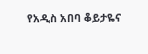የአዲስ አበባ ቆይታዬና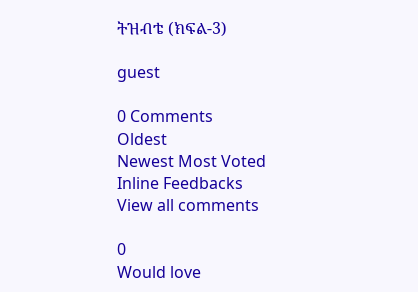ትዝብቴ (ክፍል-3)

guest

0 Comments
Oldest
Newest Most Voted
Inline Feedbacks
View all comments

0
Would love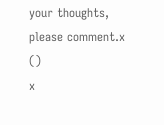your thoughts, please comment.x
()
x